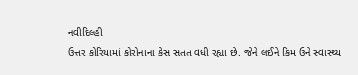નવીદિલ્હી
ઉત્તર કોરિયામાં કોરોનાના કેસ સતત વધી રહ્યા છે. જેને લઈને કિમ ઉને સ્વાસ્થ્ય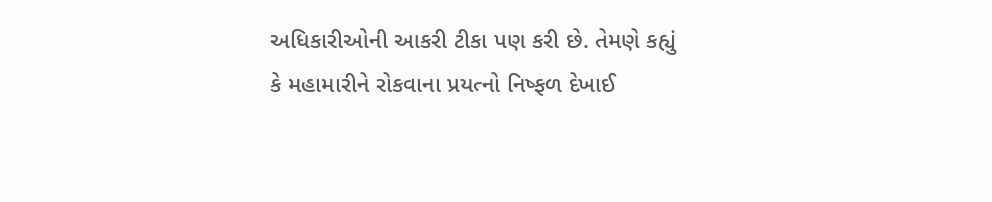અધિકારીઓની આકરી ટીકા પણ કરી છે. તેમણે કહ્યું કે મહામારીને રોકવાના પ્રયત્નો નિષ્ફળ દેખાઈ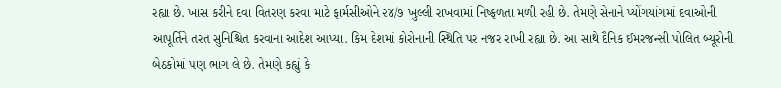રહ્યા છે. ખાસ કરીને દવા વિતરણ કરવા માટે ફાર્મસીઓને ૨૪/૭ ખુલ્લી રાખવામાં નિષ્ફળતા મળી રહી છે. તેમણે સેનાને પ્યોંગયાંગમાં દવાઓની આપૂર્તિને તરત સુનિશ્ચિત કરવાના આદેશ આપ્યા. કિમ દેશમાં કોરોનાની સ્થિતિ પર નજર રાખી રહ્યા છે. આ સાથે દૈનિક ઈમરજન્સી પોલિત બ્યૂરોની બેઠકોમાં પણ ભાગ લે છે. તેમણે કહ્યું કે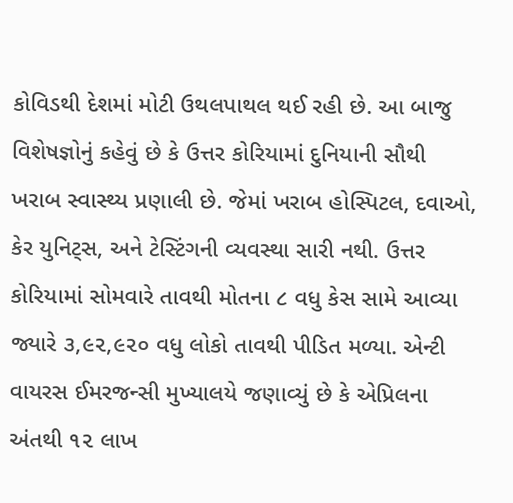કોવિડથી દેશમાં મોટી ઉથલપાથલ થઈ રહી છે. આ બાજુ વિશેષજ્ઞોનું કહેવું છે કે ઉત્તર કોરિયામાં દુનિયાની સૌથી ખરાબ સ્વાસ્થ્ય પ્રણાલી છે. જેમાં ખરાબ હોસ્પિટલ, દવાઓ, કેર યુનિટ્સ, અને ટેસ્ટિંગની વ્યવસ્થા સારી નથી. ઉત્તર કોરિયામાં સોમવારે તાવથી મોતના ૮ વધુ કેસ સામે આવ્યા જ્યારે ૩,૯૨,૯૨૦ વધુ લોકો તાવથી પીડિત મળ્યા. એન્ટી વાયરસ ઈમરજન્સી મુખ્યાલયે જણાવ્યું છે કે એપ્રિલના અંતથી ૧૨ લાખ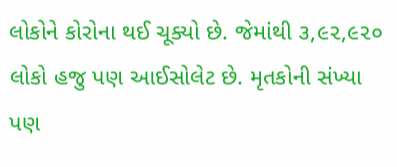લોકોને કોરોના થઈ ચૂક્યો છે. જેમાંથી ૩,૯૨,૯૨૦ લોકો હજુ પણ આઈસોલેટ છે. મૃતકોની સંખ્યા પણ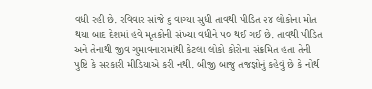વધી રહી છે. રવિવાર સાંજે ૬ વાગ્યા સુધી તાવથી પીડિત ૨૪ લોકોના મોત થયા બાદ દેશમાં હવે મૃતકોની સંખ્યા વધીને ૫૦ થઈ ગઈ છે. તાવથી પીડિત અને તેનાથી જીવ ગુમાવનારામાંથી કેટલા લોકો કોરોના સંક્રમિત હતા તેની પુષ્ટિ કે સરકારી મીડિયાએ કરી નથી. બીજી બાજુ તજજ્ઞોનું કહેવું છે કે નોર્થ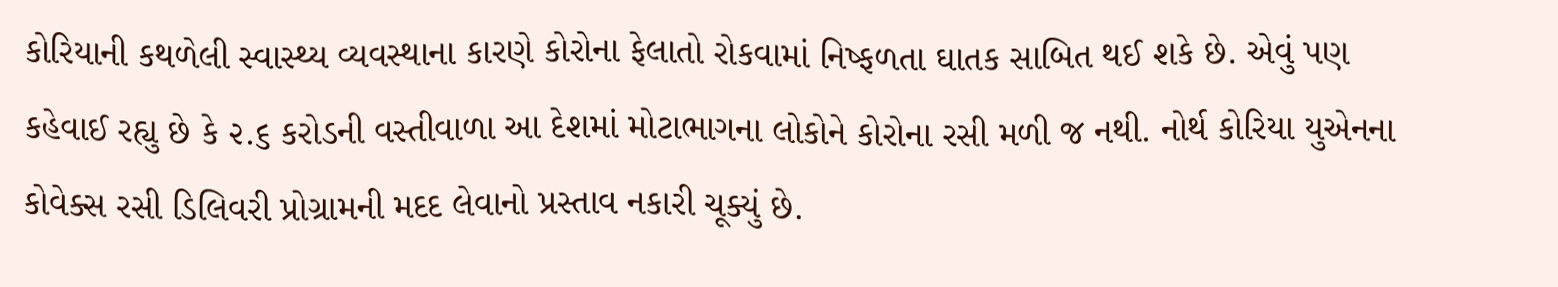કોરિયાની કથળેલી સ્વાસ્થ્ય વ્યવસ્થાના કારણે કોરોના ફેલાતો રોકવામાં નિષ્ફળતા ઘાતક સાબિત થઈ શકે છે. એવું પણ કહેવાઈ રહ્યુ છે કે ૨.૬ કરોડની વસ્તીવાળા આ દેશમાં મોટાભાગના લોકોને કોરોના રસી મળી જ નથી. નોર્થ કોરિયા યુએનના કોવેક્સ રસી ડિલિવરી પ્રોગ્રામની મદદ લેવાનો પ્રસ્તાવ નકારી ચૂક્યું છે.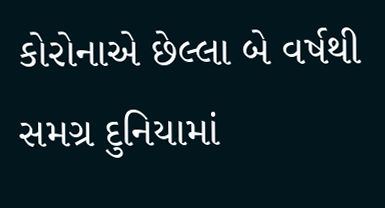કોરોનાએ છેલ્લા બે વર્ષથી સમગ્ર દુનિયામાં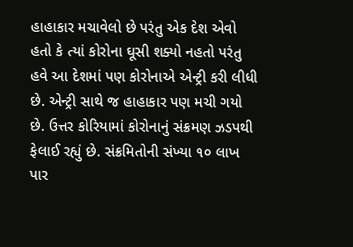હાહાકાર મચાવેલો છે પરંતુ એક દેશ એવો હતો કે ત્યાં કોરોના ઘૂસી શક્યો નહતો પરંતુ હવે આ દેશમાં પણ કોરોનાએ એન્ટ્રી કરી લીધી છે. એન્ટ્રી સાથે જ હાહાકાર પણ મચી ગયો છે. ઉત્તર કોરિયામાં કોરોનાનું સંક્રમણ ઝડપથી ફેલાઈ રહ્યું છે. સંક્રમિતોની સંખ્યા ૧૦ લાખ પાર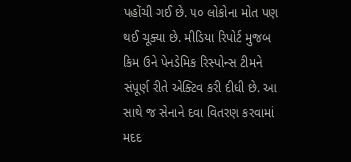પહોંચી ગઈ છે. ૫૦ લોકોના મોત પણ થઈ ચૂક્યા છે. મીડિયા રિપોર્ટ મુજબ કિમ ઉને પેનડેમિક રિસ્પોન્સ ટીમને સંપૂર્ણ રીતે એક્ટિવ કરી દીધી છે. આ સાથે જ સેનાને દવા વિતરણ કરવામાં મદદ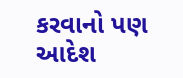કરવાનો પણ આદેશ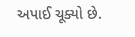અપાઈ ચૂક્યો છે.